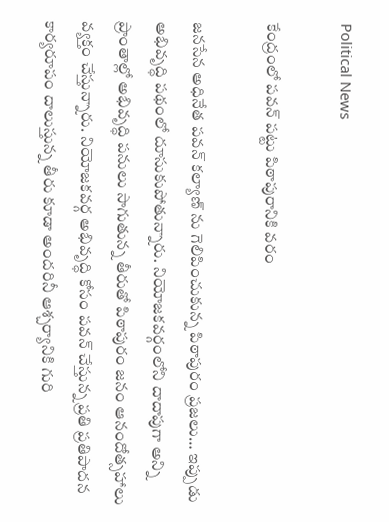Political News

కేంద్రంలో పవన్ పట్టు పిఠాపురానికి వరం

జనసేన అధినేత పవన్ కల్యాణ్ ను గెలిపించుకున్న పిఠాపురం ప్రజలు… ఇప్పుడు అభివృద్ధి పథంలో దూసుకుపోతున్నారు. నియోజకవర్గంలోని దాదాపుగా అన్ని ప్రాంతాల్లో అభివృద్ధి పనులు సాగుతున్న తీరుతో పిఠాపురం జనం ఆనందోత్సహాలు వ్యక్తం చేస్తున్నారు. నియోజకవర్గ అభివృద్ధి కోసం పవన్ చేస్తున్న ప్రతి ప్రతిపాదన కార్యరూపం దాలుస్తున్న తీరు కూడా అందరినీ ఆశ్చర్యానికి గురి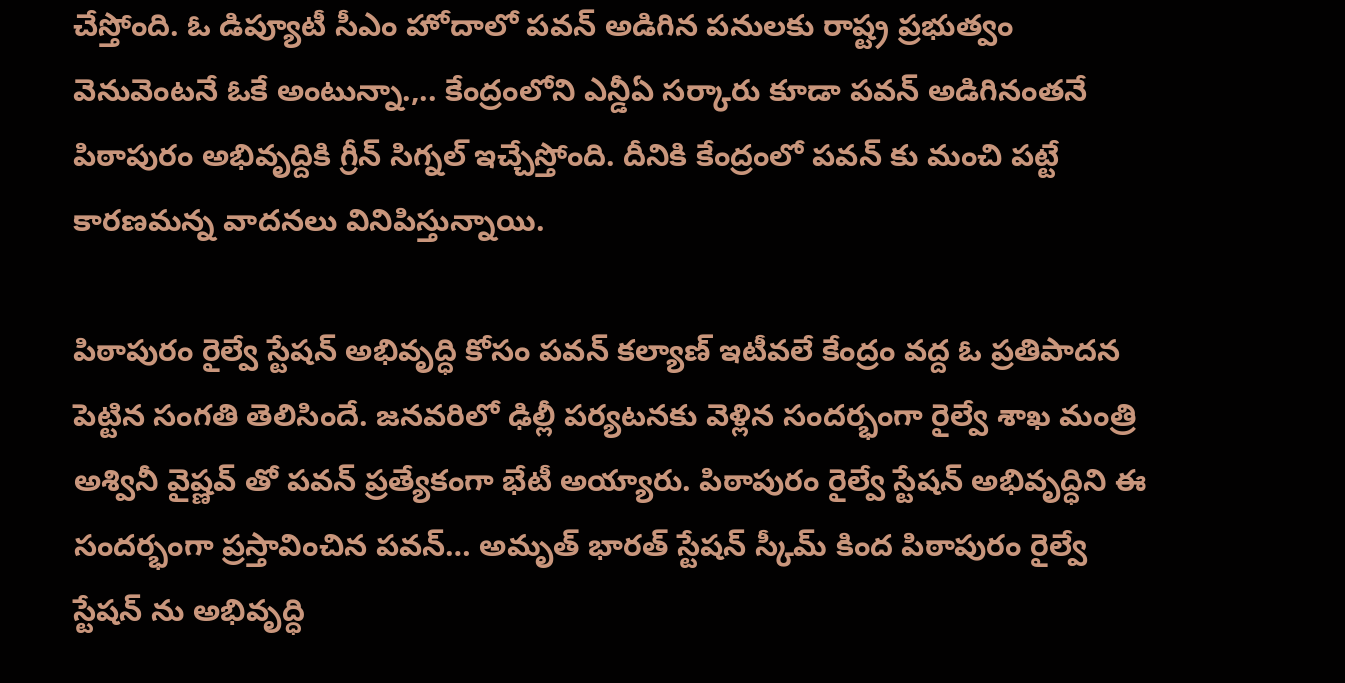చేస్తోంది. ఓ డిప్యూటీ సీఎం హోదాలో పవన్ అడిగిన పనులకు రాష్ట్ర ప్రభుత్వం వెనువెంటనే ఓకే అంటున్నా.,.. కేంద్రంలోని ఎన్డీఏ సర్కారు కూడా పవన్ అడిగినంతనే పిఠాపురం అభివృద్దికి గ్రీన్ సిగ్నల్ ఇచ్చేస్తోంది. దీనికి కేంద్రంలో పవన్ కు మంచి పట్టే కారణమన్న వాదనలు వినిపిస్తున్నాయి.

పిఠాపురం రైల్వే స్టేషన్ అభివృద్ధి కోసం పవన్ కల్యాణ్ ఇటీవలే కేంద్రం వద్ద ఓ ప్రతిపాదన పెట్టిన సంగతి తెలిసిందే. జనవరిలో ఢిల్లీ పర్యటనకు వెళ్లిన సందర్భంగా రైల్వే శాఖ మంత్రి అశ్వినీ వైష్ణవ్ తో పవన్ ప్రత్యేకంగా భేటీ అయ్యారు. పిఠాపురం రైల్వే స్టేషన్ అభివృద్ధిని ఈ సందర్భంగా ప్రస్తావించిన పవన్… అమృత్ భారత్ స్టేషన్ స్కీమ్ కింద పిఠాపురం రైల్వే స్టేషన్ ను అభివృద్ధి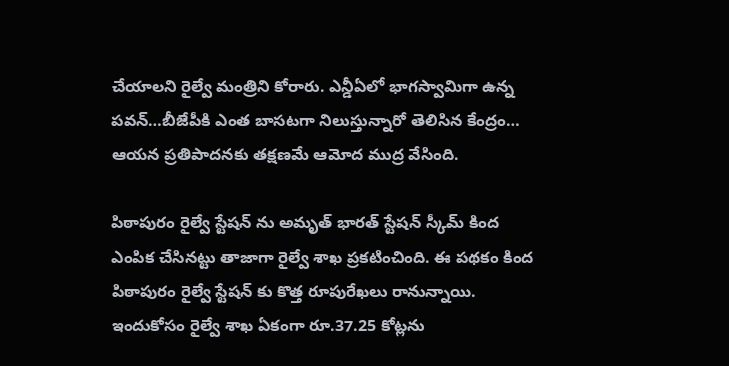చేయాలని రైల్వే మంత్రిని కోరారు. ఎన్డీఏలో భాగస్వామిగా ఉన్న పవన్…బీజేపీకి ఎంత బాసటగా నిలుస్తున్నారో తెలిసిన కేంద్రం… ఆయన ప్రతిపాదనకు తక్షణమే ఆమోద ముద్ర వేసింది.

పిఠాపురం రైల్వే స్టేషన్ ను అమృత్ భారత్ స్టేషన్ స్కీమ్ కింద ఎంపిక చేసినట్టు తాజాగా రైల్వే శాఖ ప్రకటించింది. ఈ పథకం కింద పిఠాపురం రైల్వే స్టేషన్ కు కొత్త రూపురేఖలు రానున్నాయి. ఇందుకోసం రైల్వే శాఖ ఏకంగా రూ.37.25 కోట్లను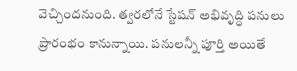వెచ్చిందనుంది. త్వరలోనే స్టేషన్ అభివృద్ధి పనులు ప్రారంభం కానున్నాయి. పనులన్నీ పూర్తి అయితే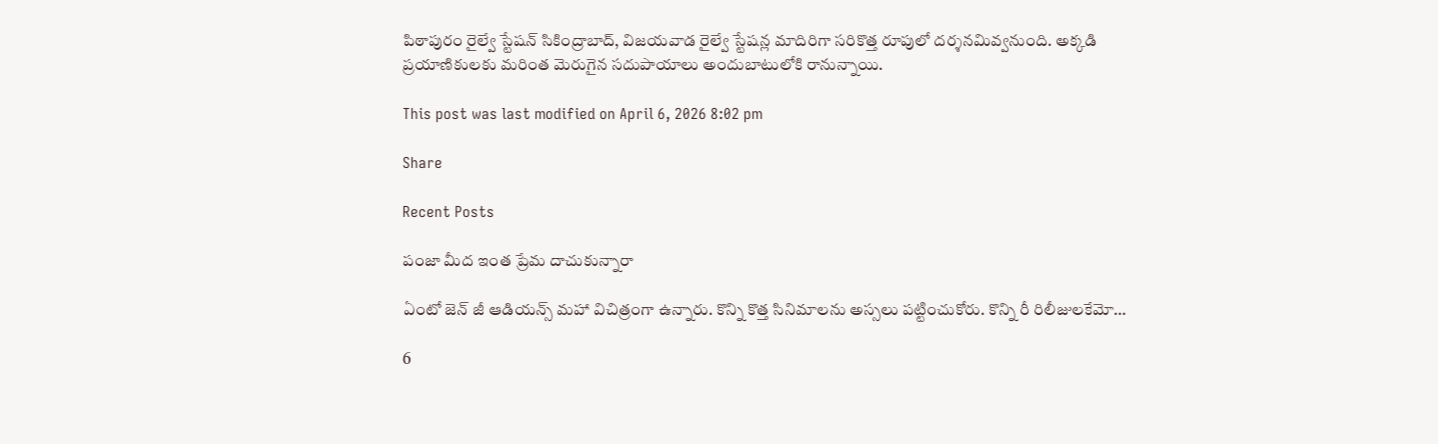పిఠాపురం రైల్వే స్టేషన్ సికింద్రాబాద్, విజయవాడ రైల్వే స్టేషన్ల మాదిరిగా సరికొత్త రూపులో దర్శనమివ్వనుంది. అక్కడి ప్రయాణికులకు మరింత మెరుగైన సదుపాయాలు అందుబాటులోకి రానున్నాయి.

This post was last modified on April 6, 2026 8:02 pm

Share

Recent Posts

పంజా మీద ఇంత ప్రేమ దాచుకున్నారా

ఏంటో జెన్ జీ ఆడియన్స్ మహా విచిత్రంగా ఉన్నారు. కొన్ని కొత్త సినిమాలను అస్సలు పట్టించుకోరు. కొన్ని రీ రిలీజులకేమో…

6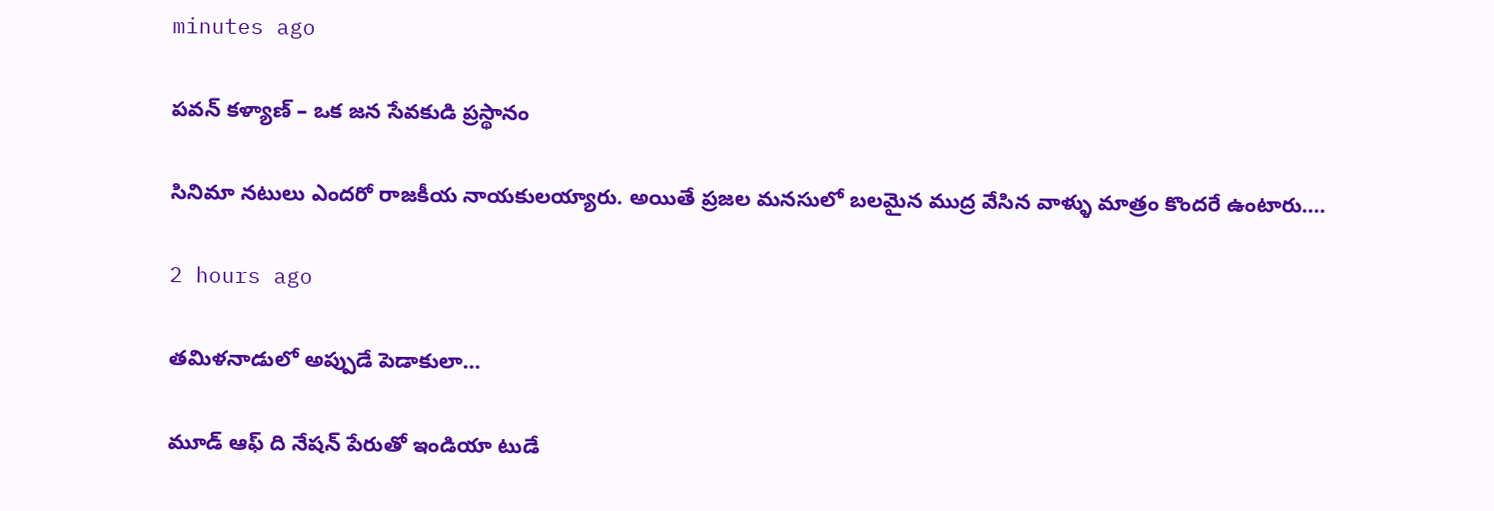minutes ago

పవన్ కళ్యాణ్ – ఒక జన సేవకుడి ప్రస్థానం

సినిమా నటులు ఎందరో రాజకీయ నాయకులయ్యారు. అయితే ప్రజల మనసులో బలమైన ముద్ర వేసిన వాళ్ళు మాత్రం కొందరే ఉంటారు.…

2 hours ago

తమిళనాడులో అప్పుడే పెడాకులా…

మూడ్ ఆఫ్ ది నేషన్ పేరుతో ఇండియా టుడే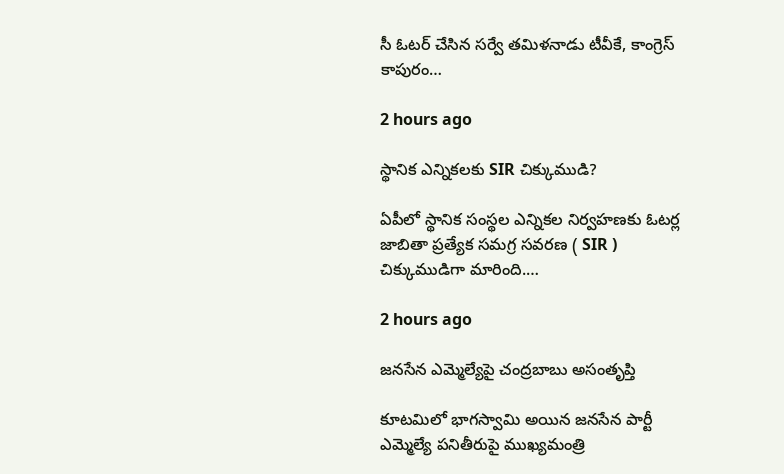సీ ఓటర్ చేసిన సర్వే తమిళనాడు టీవీకే, కాంగ్రెస్ కాపురం…

2 hours ago

స్థానిక ఎన్నికలకు SIR చిక్కుముడి?

ఏపీలో స్థానిక సంస్థల ఎన్నికల నిర్వహణకు ఓటర్ల జాబితా ప్రత్యేక సమగ్ర సవరణ ( SIR ) చిక్కుముడిగా మారింది.…

2 hours ago

జనసేన ఎమ్మెల్యేపై చంద్రబాబు అసంతృప్తి

కూటమిలో భాగస్వామి అయిన జనసేన పార్టీ ఎమ్మెల్యే పనితీరుపై ముఖ్యమంత్రి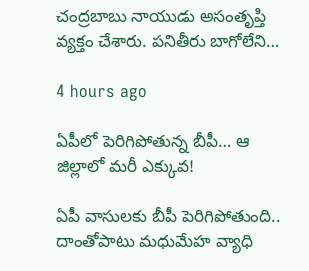చంద్రబాబు నాయుడు అసంతృప్తి వ్యక్తం చేశారు. పనితీరు బాగోలేని…

4 hours ago

ఏపీలో పెరిగిపోతున్న బీపీ… ఆ జిల్లాలో మరీ ఎక్కువ!

ఏపీ వాసులకు బీపీ పెరిగిపోతుంది.. దాంతోపాటు మధుమేహ వ్యాధి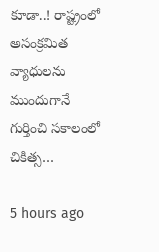కూడా..! రాష్ట్రంలో అసంక్రమిత వ్యాధులను ముందుగానే గుర్తించి సకాలంలో చికిత్స…

5 hours ago